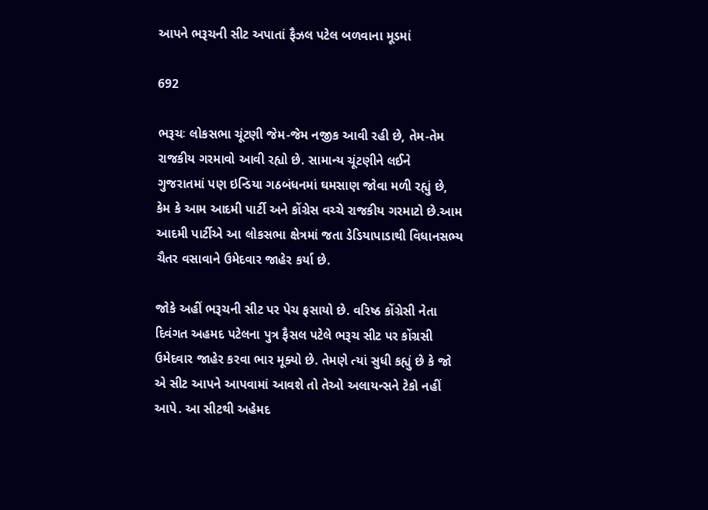આપને ભરૂચની સીટ અપાતાં ફૈઝલ પટેલ બળવાના મૂડમાં

692

ભરૂચઃ લોકસભા ચૂંટણી જેમ-જેમ નજીક આવી રહી છે, તેમ-તેમ રાજકીય ગરમાવો આવી રહ્યો છે. સામાન્ય ચૂંટણીને લઈને  ગુજરાતમાં પણ ઇન્ડિયા ગઠબંધનમાં ઘમસાણ જોવા મળી રહ્યું છે, કેમ કે આમ આદમી પાર્ટી અને કોંગ્રેસ વચ્ચે રાજકીય ગરમાટો છે.આમ આદમી પાર્ટીએ આ લોકસભા ક્ષેત્રમાં જતા ડેડિયાપાડાથી વિધાનસભ્ય ચૈતર વસાવાને ઉમેદવાર જાહેર કર્યા છે.

જોકે અહીં ભરૂચની સીટ પર પેચ ફસાયો છે. વરિષ્ઠ કોંગ્રેસી નેતા દિવંગત અહમદ પટેલના પુત્ર ફૈસલ પટેલે ભરૂચ સીટ પર કોંગ્રસી ઉમેદવાર જાહેર કરવા ભાર મૂક્યો છે. તેમણે ત્યાં સુધી કહ્યું છે કે જો એ સીટ આપને આપવામાં આવશે તો તેઓ અલાયન્સને ટેકો નહીં આપે. આ સીટથી અહેમદ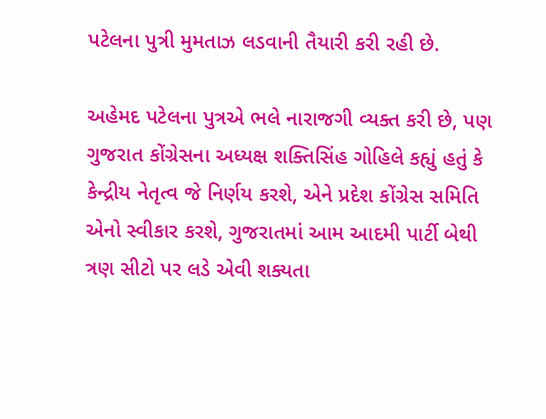પટેલના પુત્રી મુમતાઝ લડવાની તૈયારી કરી રહી છે.

અહેમદ પટેલના પુત્રએ ભલે નારાજગી વ્યક્ત કરી છે, પણ ગુજરાત કોંગ્રેસના અધ્યક્ષ શક્તિસિંહ ગોહિલે કહ્યું હતું કે કેન્દ્રીય નેતૃત્વ જે નિર્ણય કરશે, એને પ્રદેશ કોંગ્રેસ સમિતિ એનો સ્વીકાર કરશે, ગુજરાતમાં આમ આદમી પાર્ટી બેથી ત્રણ સીટો પર લડે એવી શક્યતા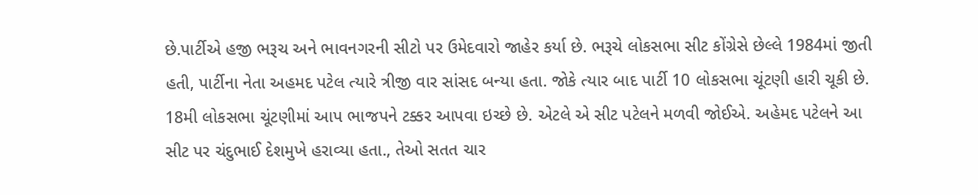છે.પાર્ટીએ હજી ભરૂચ અને ભાવનગરની સીટો પર ઉમેદવારો જાહેર કર્યા છે. ભરૂચે લોકસભા સીટ કોંગ્રેસે છેલ્લે 1984માં જીતી હતી, પાર્ટીના નેતા અહમદ પટેલ ત્યારે ત્રીજી વાર સાંસદ બન્યા હતા. જોકે ત્યાર બાદ પાર્ટી 10 લોકસભા ચૂંટણી હારી ચૂકી છે. 18મી લોકસભા ચૂંટણીમાં આપ ભાજપને ટક્કર આપવા ઇચ્છે છે. એટલે એ સીટ પટેલને મળવી જોઈએ. અહેમદ પટેલને આ સીટ પર ચંદુભાઈ દેશમુખે હરાવ્યા હતા., તેઓ સતત ચાર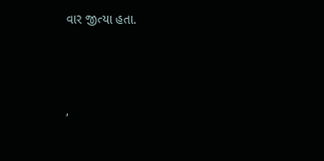વાર જીત્યા હતા.



,